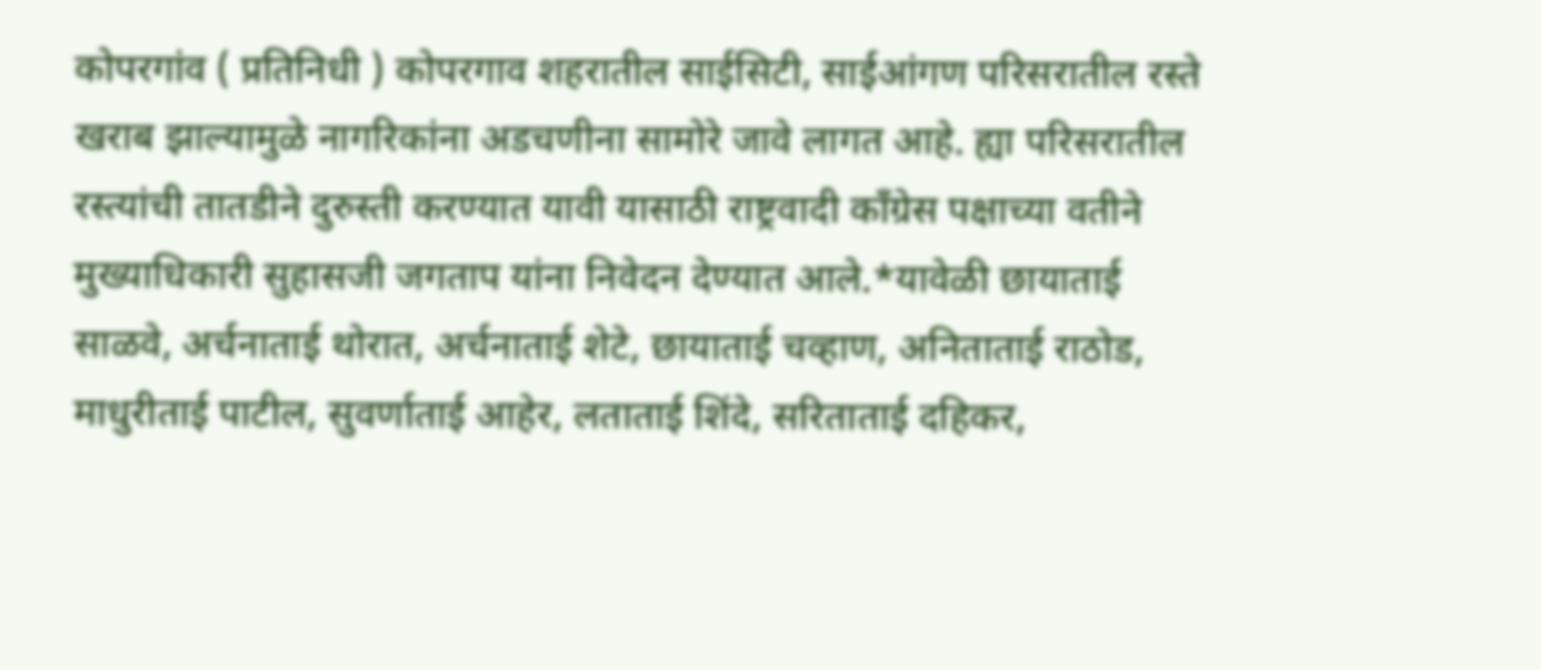कोपरगांव ( प्रतिनिधी ) कोपरगाव शहरातील साईसिटी, साईआंगण परिसरातील रस्ते खराब झाल्यामुळे नागरिकांना अडचणीना सामोरे जावे लागत आहे. ह्या परिसरातील रस्त्यांची तातडीने दुरुस्ती करण्यात यावी यासाठी राष्ट्रवादी काँग्रेस पक्षाच्या वतीने मुख्याधिकारी सुहासजी जगताप यांना निवेदन देण्यात आले.*यावेळी छायाताई साळवे, अर्चनाताई थोरात, अर्चनाताई शेटे, छायाताई चव्हाण, अनिताताई राठोड, माधुरीताई पाटील, सुवर्णाताई आहेर, लताताई शिंदे, सरिताताई दहिकर,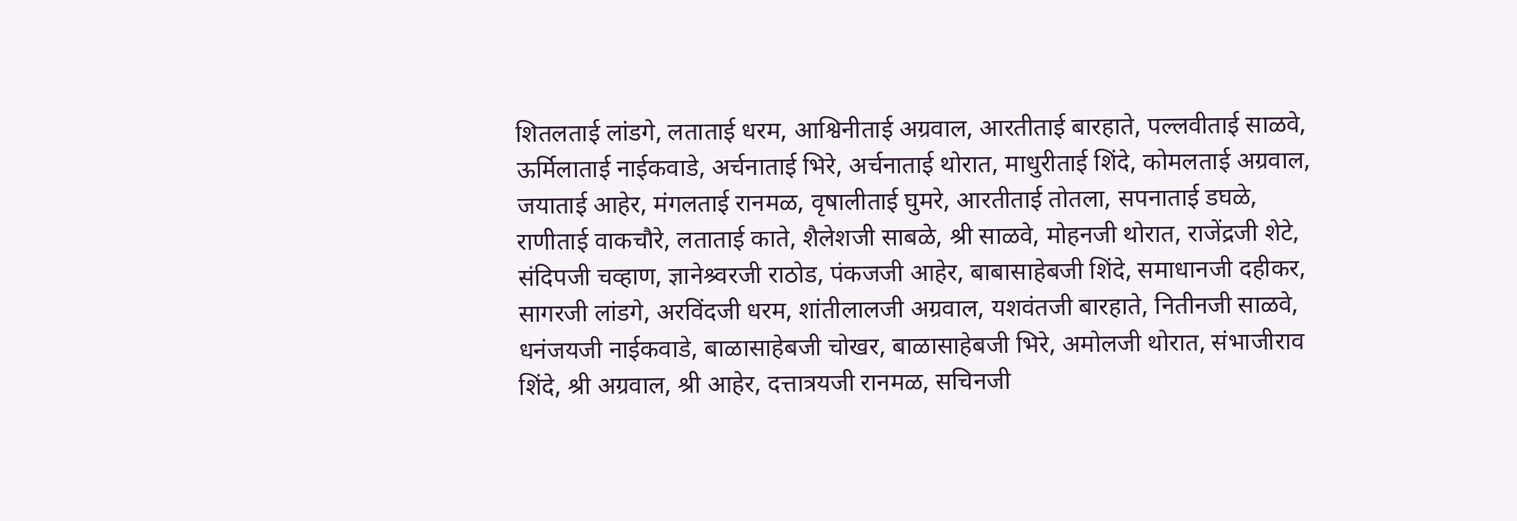शितलताई लांडगे, लताताई धरम, आश्विनीताई अग्रवाल, आरतीताई बारहाते, पल्लवीताई साळवे, ऊर्मिलाताई नाईकवाडे, अर्चनाताई भिरे, अर्चनाताई थोरात, माधुरीताई शिंदे, कोमलताई अग्रवाल, जयाताई आहेर, मंगलताई रानमळ, वृषालीताई घुमरे, आरतीताई तोतला, सपनाताई डघळे, राणीताई वाकचौरे, लताताई काते, शैलेशजी साबळे, श्री साळवे, मोहनजी थोरात, राजेंद्रजी शेटे, संदिपजी चव्हाण, ज्ञानेश्र्वरजी राठोड, पंकजजी आहेर, बाबासाहेबजी शिंदे, समाधानजी दहीकर, सागरजी लांडगे, अरविंदजी धरम, शांतीलालजी अग्रवाल, यशवंतजी बारहाते, नितीनजी साळवे, धनंजयजी नाईकवाडे, बाळासाहेबजी चोखर, बाळासाहेबजी भिरे, अमोलजी थोरात, संभाजीराव शिंदे, श्री अग्रवाल, श्री आहेर, दत्तात्रयजी रानमळ, सचिनजी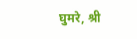घुमरे, श्री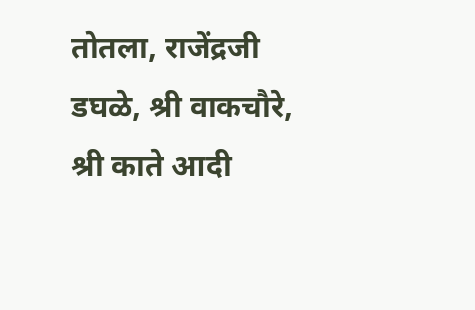तोतला, राजेंद्रजी डघळे, श्री वाकचौरे, श्री काते आदी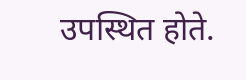उपस्थित होते.